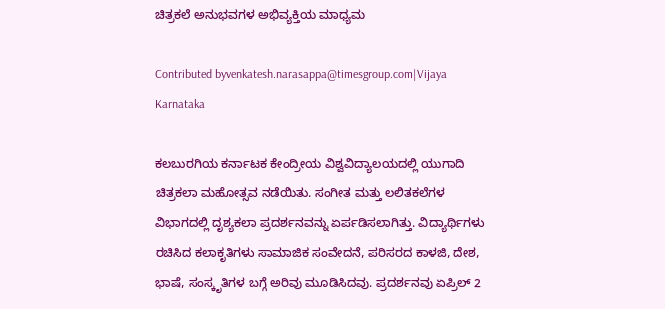ಚಿತ್ರಕಲೆ ಅನುಭವಗಳ ಅಭಿವ್ಯಕ್ತಿಯ ಮಾಧ್ಯಮ

Contributed byvenkatesh.narasappa@timesgroup.com|Vijaya Karnataka

ಕಲಬುರಗಿಯ ಕರ್ನಾಟಕ ಕೇಂದ್ರೀಯ ವಿಶ್ವವಿದ್ಯಾಲಯದಲ್ಲಿ ಯುಗಾದಿ ಚಿತ್ರಕಲಾ ಮಹೋತ್ಸವ ನಡೆಯಿತು. ಸಂಗೀತ ಮತ್ತು ಲಲಿತಕಲೆಗಳ ವಿಭಾಗದಲ್ಲಿ ದೃಶ್ಯಕಲಾ ಪ್ರದರ್ಶನವನ್ನು ಏರ್ಪಡಿಸಲಾಗಿತ್ತು. ವಿದ್ಯಾರ್ಥಿಗಳು ರಚಿಸಿದ ಕಲಾಕೃತಿಗಳು ಸಾಮಾಜಿಕ ಸಂವೇದನೆ, ಪರಿಸರದ ಕಾಳಜಿ, ದೇಶ, ಭಾಷೆ, ಸಂಸ್ಕೃತಿಗಳ ಬಗ್ಗೆ ಅರಿವು ಮೂಡಿಸಿದವು. ಪ್ರದರ್ಶನವು ಏಪ್ರಿಲ್ 2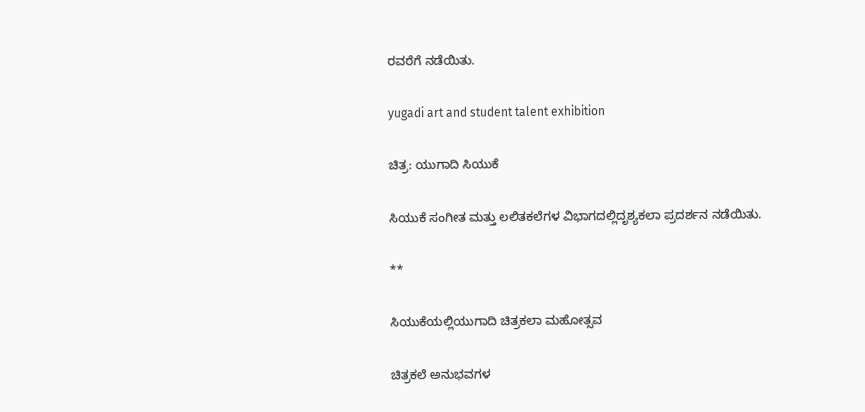ರವರೆಗೆ ನಡೆಯಿತು.

yugadi art and student talent exhibition

ಚಿತ್ರ: ಯುಗಾದಿ ಸಿಯುಕೆ

ಸಿಯುಕೆ ಸಂಗೀತ ಮತ್ತು ಲಲಿತಕಲೆಗಳ ವಿಭಾಗದಲ್ಲಿದೃಶ್ಯಕಲಾ ಪ್ರದರ್ಶನ ನಡೆಯಿತು.

**

ಸಿಯುಕೆಯಲ್ಲಿಯುಗಾದಿ ಚಿತ್ರಕಲಾ ಮಹೋತ್ಸವ

ಚಿತ್ರಕಲೆ ಅನುಭವಗಳ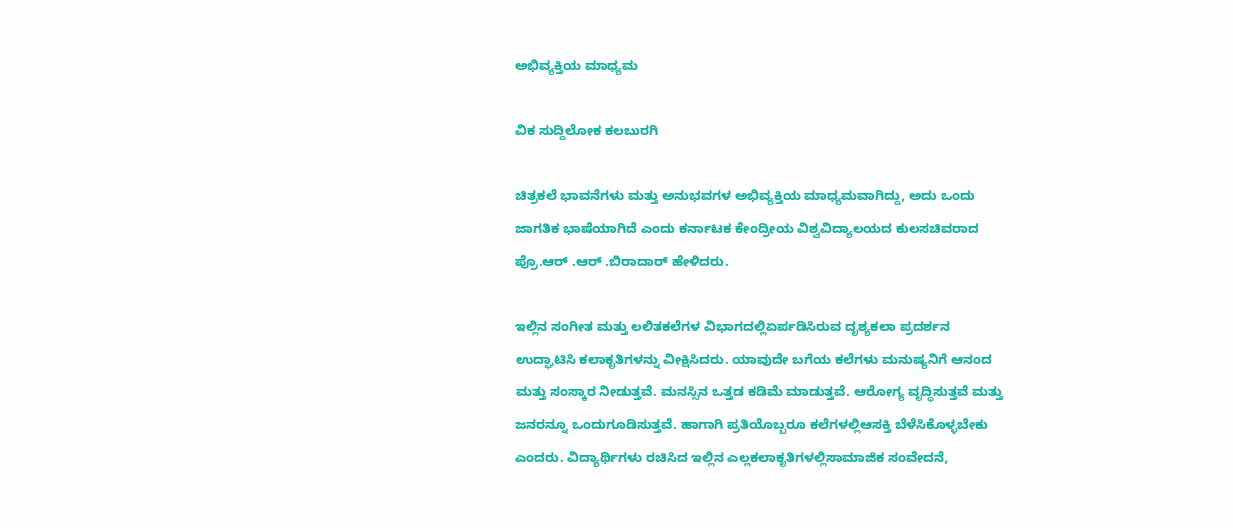ಅಭಿವ್ಯಕ್ತಿಯ ಮಾಧ್ಯಮ

ವಿಕ ಸುದ್ದಿಲೋಕ ಕಲಬುರಗಿ

ಚಿತ್ರಕಲೆ ಭಾವನೆಗಳು ಮತ್ತು ಅನುಭವಗಳ ಅಭಿವ್ಯಕ್ತಿಯ ಮಾಧ್ಯಮವಾಗಿದ್ದು, ಅದು ಒಂದು ಜಾಗತಿಕ ಭಾಷೆಯಾಗಿದೆ ಎಂದು ಕರ್ನಾಟಕ ಕೇಂದ್ರೀಯ ವಿಶ್ವವಿದ್ಯಾಲಯದ ಕುಲಸಚಿವರಾದ ಪ್ರೊ.ಆರ್ .ಆರ್ .ಬಿರಾದಾರ್ ಹೇಳಿದರು.

ಇಲ್ಲಿನ ಸಂಗೀತ ಮತ್ತು ಲಲಿತಕಲೆಗಳ ವಿಭಾಗದಲ್ಲಿಏರ್ಪಡಿಸಿರುವ ದೃಶ್ಯಕಲಾ ಪ್ರದರ್ಶನ ಉದ್ಘಾಟಿಸಿ ಕಲಾಕೃತಿಗಳನ್ನು ವೀಕ್ಷಿಸಿದರು. ಯಾವುದೇ ಬಗೆಯ ಕಲೆಗಳು ಮನುಷ್ಯನಿಗೆ ಆನಂದ ಮತ್ತು ಸಂಸ್ಕಾರ ನೀಡುತ್ತವೆ. ಮನಸ್ಸಿನ ಒತ್ತಡ ಕಡಿಮೆ ಮಾಡುತ್ತವೆ. ಆರೋಗ್ಯ ವೃದ್ಧಿಸುತ್ತವೆ ಮತ್ತು ಜನರನ್ನೂ ಒಂದುಗೂಡಿಸುತ್ತವೆ. ಹಾಗಾಗಿ ಪ್ರತಿಯೊಬ್ಬರೂ ಕಲೆಗಳಲ್ಲಿಆಸಕ್ತಿ ಬೆಳೆಸಿಕೊಳ್ಳಬೇಕು ಎಂದರು. ವಿದ್ಯಾರ್ಥಿಗಳು ರಚಿಸಿದ ಇಲ್ಲಿನ ಎಲ್ಲಕಲಾಕೃತಿಗಳಲ್ಲಿಸಾಮಾಜಿಕ ಸಂವೇದನೆ,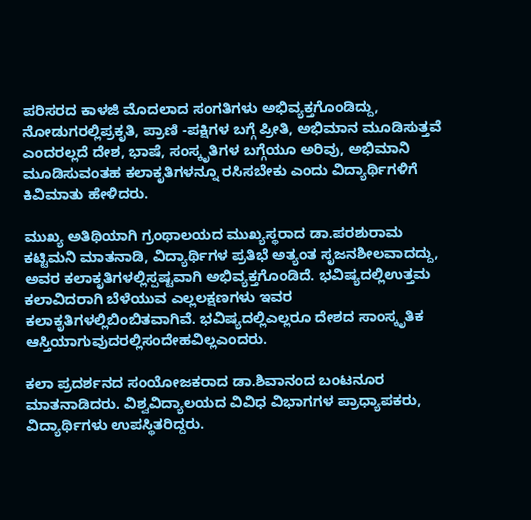ಪರಿಸರದ ಕಾಳಜಿ ಮೊದಲಾದ ಸಂಗತಿಗಳು ಅಭಿವ್ಯಕ್ತಗೊಂಡಿದ್ದು, ನೋಡುಗರಲ್ಲಿಪ್ರಕೃತಿ, ಪ್ರಾಣಿ -ಪಕ್ಷಿಗಳ ಬಗ್ಗೆ ಪ್ರೀತಿ, ಅಭಿಮಾನ ಮೂಡಿಸುತ್ತವೆ ಎಂದರಲ್ಲದೆ ದೇಶ, ಭಾಷೆ, ಸಂಸ್ಕೃತಿಗಳ ಬಗ್ಗೆಯೂ ಅರಿವು, ಅಭಿಮಾನಿ ಮೂಡಿಸುವಂತಹ ಕಲಾಕೃತಿಗಳನ್ನೂ ರಸಿಸಬೇಕು ಎಂದು ವಿದ್ಯಾರ್ಥಿಗಳಿಗೆ ಕಿವಿಮಾತು ಹೇಳಿದರು.

ಮುಖ್ಯ ಅತಿಥಿಯಾಗಿ ಗ್ರಂಥಾಲಯದ ಮುಖ್ಯಸ್ಥರಾದ ಡಾ.ಪರಶುರಾಮ ಕಟ್ಟಿಮನಿ ಮಾತನಾಡಿ, ವಿದ್ಯಾರ್ಥಿಗಳ ಪ್ರತಿಭೆ ಅತ್ಯಂತ ಸೃಜನಶೀಲವಾದದ್ದು, ಅವರ ಕಲಾಕೃತಿಗಳಲ್ಲಿಸ್ಪಷ್ಟವಾಗಿ ಅಭಿವ್ಯಕ್ತಗೊಂಡಿದೆ. ಭವಿಷ್ಯದಲ್ಲಿಉತ್ತಮ ಕಲಾವಿದರಾಗಿ ಬೆಳೆಯುವ ಎಲ್ಲಲಕ್ಷಣಗಳು ಇವರ ಕಲಾಕೃತಿಗಳಲ್ಲಿಬಿಂಬಿತವಾಗಿವೆ. ಭವಿಷ್ಯದಲ್ಲಿಎಲ್ಲರೂ ದೇಶದ ಸಾಂಸ್ಕೃತಿಕ ಆಸ್ತಿಯಾಗುವುದರಲ್ಲಿಸಂದೇಹವಿಲ್ಲಎಂದರು.

ಕಲಾ ಪ್ರದರ್ಶನದ ಸಂಯೋಜಕರಾದ ಡಾ.ಶಿವಾನಂದ ಬಂಟನೂರ ಮಾತನಾಡಿದರು. ವಿಶ್ವವಿದ್ಯಾಲಯದ ವಿವಿಧ ವಿಭಾಗಗಳ ಪ್ರಾಧ್ಯಾಪಕರು, ವಿದ್ಯಾರ್ಥಿಗಳು ಉಪಸ್ಥಿತರಿದ್ದರು.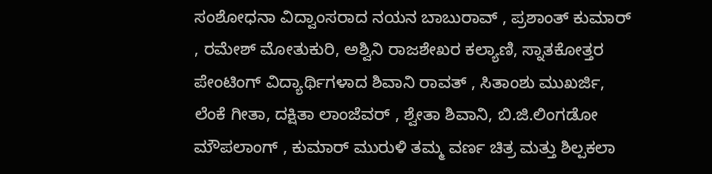ಸಂಶೋಧನಾ ವಿದ್ವಾಂಸರಾದ ನಯನ ಬಾಬುರಾವ್ , ಪ್ರಶಾಂತ್ ಕುಮಾರ್ , ರಮೇಶ್ ಮೋತುಕುರಿ, ಅಶ್ವಿನಿ ರಾಜಶೇಖರ ಕಲ್ಯಾಣಿ, ಸ್ನಾತಕೋತ್ತರ ಪೇಂಟಿಂಗ್ ವಿದ್ಯಾರ್ಥಿಗಳಾದ ಶಿವಾನಿ ರಾವತ್ , ಸಿತಾಂಶು ಮುಖರ್ಜಿ, ಲೆಂಕೆ ಗೀತಾ, ದಕ್ಷಿತಾ ಲಾಂಜೆವರ್ , ಶ್ವೇತಾ ಶಿವಾನಿ, ಬಿ.ಜಿ.ಲಿಂಗಡೋ ಮೌಪಲಾಂಗ್ , ಕುಮಾರ್ ಮುರುಳಿ ತಮ್ಮ ವರ್ಣ ಚಿತ್ರ ಮತ್ತು ಶಿಲ್ಪಕಲಾ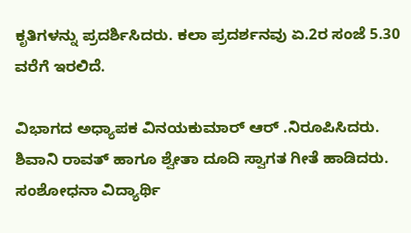ಕೃತಿಗಳನ್ನು ಪ್ರದರ್ಶಿಸಿದರು. ಕಲಾ ಪ್ರದರ್ಶನವು ಏ.2ರ ಸಂಜೆ 5.30 ವರೆಗೆ ಇರಲಿದೆ.

ವಿಭಾಗದ ಅಧ್ಯಾಪಕ ವಿನಯಕುಮಾರ್ ಆರ್ .ನಿರೂಪಿಸಿದರು. ಶಿವಾನಿ ರಾವತ್ ಹಾಗೂ ಶ್ವೇತಾ ದೂದಿ ಸ್ವಾಗತ ಗೀತೆ ಹಾಡಿದರು. ಸಂಶೋಧನಾ ವಿದ್ಯಾರ್ಥಿ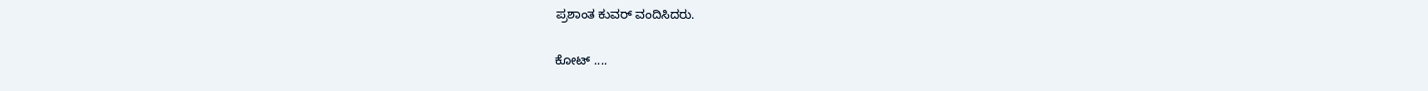ಪ್ರಶಾಂತ ಕುವರ್ ವಂದಿಸಿದರು.

ಕೋಟ್ ....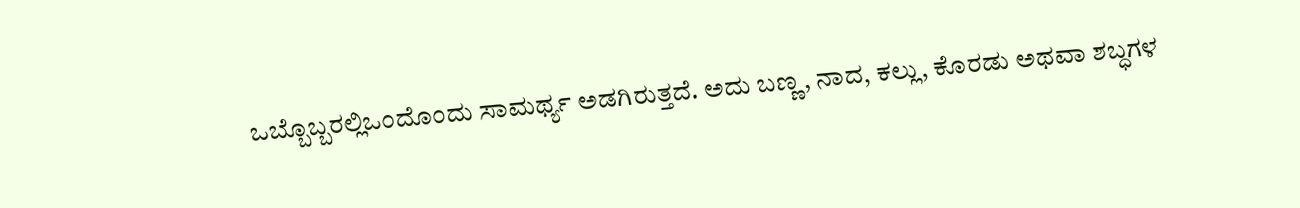ಒಬ್ಬೊಬ್ಬರಲ್ಲಿಒಂದೊಂದು ಸಾಮರ್ಥ್ಯ ಅಡಗಿರುತ್ತದೆ. ಅದು ಬಣ್ಣ, ನಾದ, ಕಲ್ಲು, ಕೊರಡು ಅಥವಾ ಶಬ್ಧಗಳ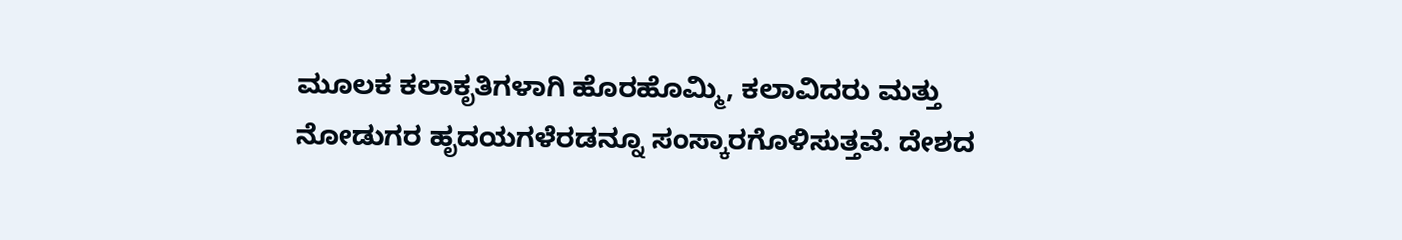ಮೂಲಕ ಕಲಾಕೃತಿಗಳಾಗಿ ಹೊರಹೊಮ್ಮಿ, ಕಲಾವಿದರು ಮತ್ತು ನೋಡುಗರ ಹೃದಯಗಳೆರಡನ್ನೂ ಸಂಸ್ಕಾರಗೊಳಿಸುತ್ತವೆ. ದೇಶದ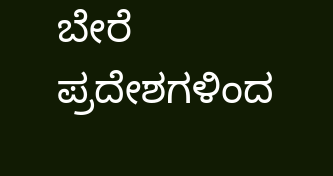ಬೇರೆ ಪ್ರದೇಶಗಳಿಂದ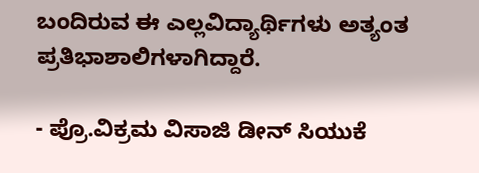ಬಂದಿರುವ ಈ ಎಲ್ಲವಿದ್ಯಾರ್ಥಿಗಳು ಅತ್ಯಂತ ಪ್ರತಿಭಾಶಾಲಿಗಳಾಗಿದ್ದಾರೆ.

- ಪ್ರೊ.ವಿಕ್ರಮ ವಿಸಾಜಿ ಡೀನ್ ಸಿಯುಕೆ